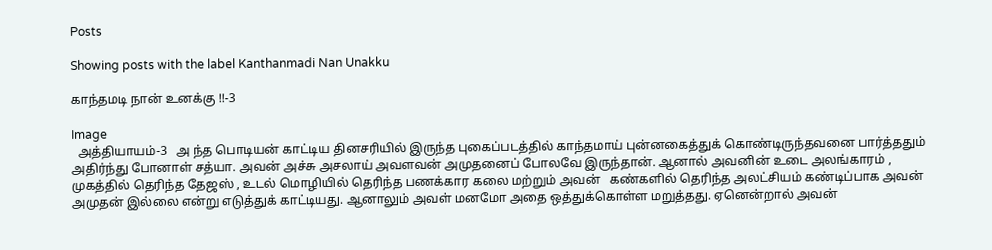Posts

Showing posts with the label Kanthanmadi Nan Unakku

காந்தமடி நான் உனக்கு !!-3

Image
  அத்தியாயம்-3   அ ந்த பொடியன் காட்டிய தினசரியில் இருந்த புகைப்படத்தில் காந்தமாய் புன்னகைத்துக் கொண்டிருந்தவனை பார்த்ததும் அதிர்ந்து போனாள் சத்யா. அவன் அச்சு அசலாய் அவளவன் அமுதனைப் போலவே இருந்தான். ஆனால் அவனின் உடை அலங்காரம் , முகத்தில் தெரிந்த தேஜஸ் , உடல் மொழியில் தெரிந்த பணக்கார கலை மற்றும் அவன்   கண்களில் தெரிந்த அலட்சியம் கண்டிப்பாக அவன் அமுதன் இல்லை என்று எடுத்துக் காட்டியது. ஆனாலும் அவள் மனமோ அதை ஒத்துக்கொள்ள மறுத்தது. ஏனென்றால் அவன்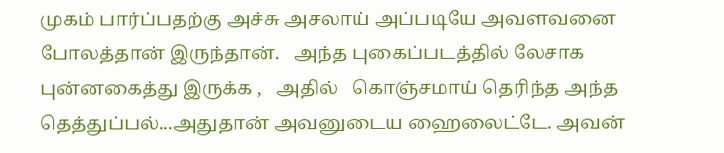முகம் பார்ப்பதற்கு அச்சு அசலாய் அப்படியே அவளவனை போலத்தான் இருந்தான்.   அந்த புகைப்படத்தில் லேசாக புன்னகைத்து இருக்க ,   அதில்   கொஞ்சமாய் தெரிந்த அந்த தெத்துப்பல்...அதுதான் அவனுடைய ஹைலைட்டே. அவன்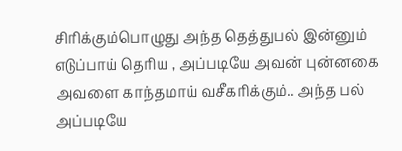சிரிக்கும்பொழுது அந்த தெத்துபல் இன்னும் எடுப்பாய் தெரிய , அப்படியே அவன் புன்னகை அவளை காந்தமாய் வசீகரிக்கும்.. அந்த பல் அப்படியே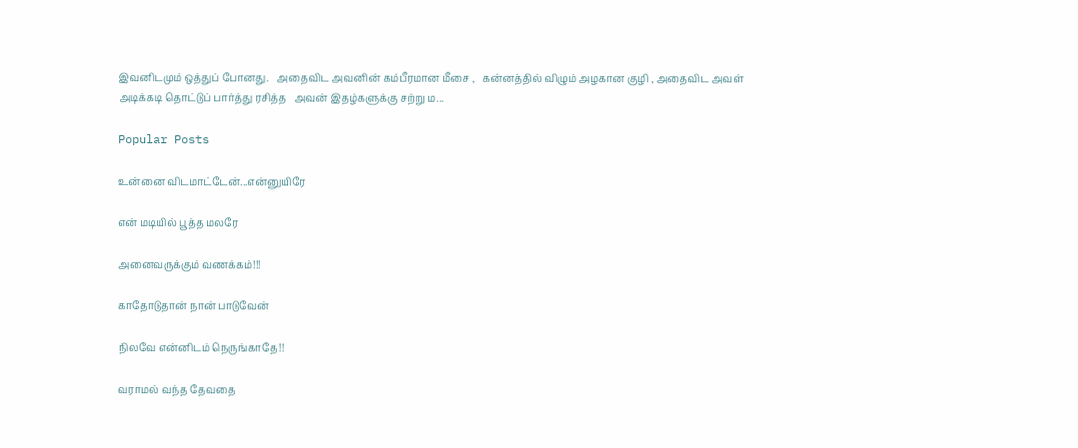இவனிடமும் ஒத்துப் போனது.   அதைவிட அவனின் கம்பீரமான மீசை ,   கன்னத்தில் விழும் அழகான குழி , அதைவிட அவள் அடிக்கடி தொட்டுப் பார்த்து ரசித்த   அவன் இதழ்களுக்கு சற்று ம...

Popular Posts

உன்னை விடமாட்டேன்...என்னுயிரே

என் மடியில் பூத்த மலரே

அனைவருக்கும் வணக்கம்!!!

காதோடுதான் நான் பாடுவேன்

நிலவே என்னிடம் நெருங்காதே!!

வராமல் வந்த தேவதை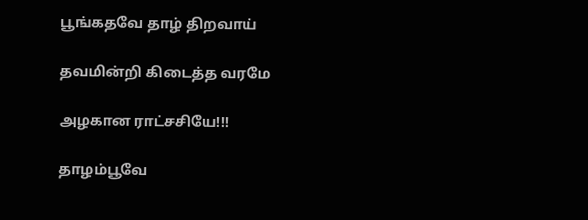பூங்கதவே தாழ் திறவாய்

தவமின்றி கிடைத்த வரமே

அழகான ராட்சசியே!!!

தாழம்பூவே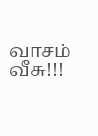வாசம் வீசு!!!